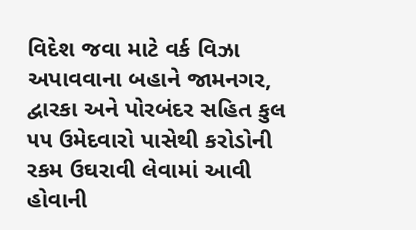વિદેશ જવા માટે વર્ક વિઝા અપાવવાના બહાને જામનગર, દ્વારકા અને પોરબંદર સહિત કુલ ૫૫ ઉમેદવારો પાસેથી કરોડોની રકમ ઉઘરાવી લેવામાં આવી હોવાની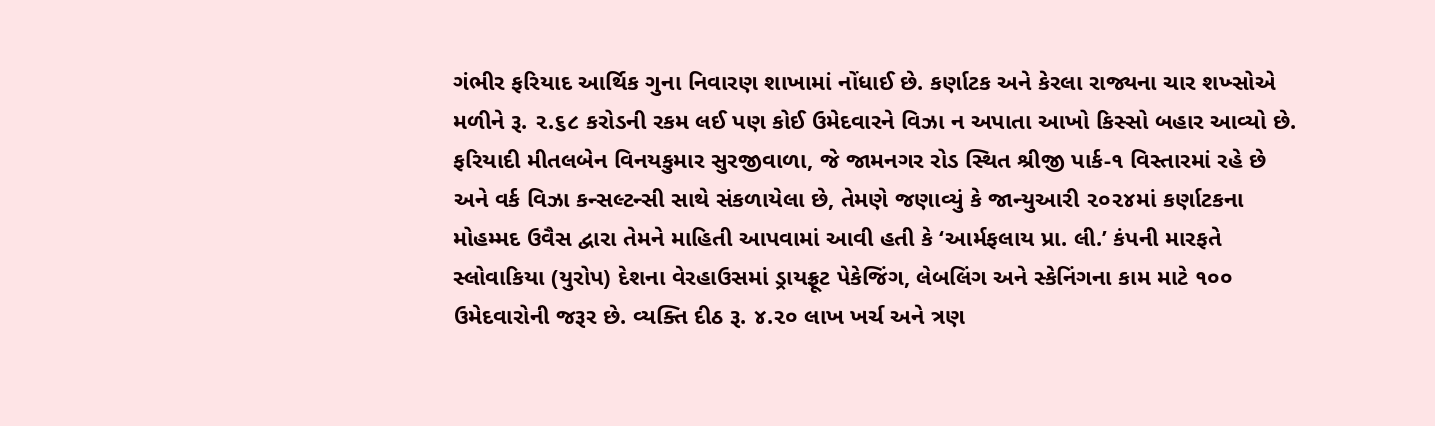ગંભીર ફરિયાદ આર્થિક ગુના નિવારણ શાખામાં નોંધાઈ છે. કર્ણાટક અને કેરલા રાજ્યના ચાર શખ્સોએ મળીને રૂ. ૨.૬૮ કરોડની રકમ લઈ પણ કોઈ ઉમેદવારને વિઝા ન અપાતા આખો કિસ્સો બહાર આવ્યો છે.
ફરિયાદી મીતલબેન વિનયકુમાર સુરજીવાળા, જે જામનગર રોડ સ્થિત શ્રીજી પાર્ક-૧ વિસ્તારમાં રહે છે અને વર્ક વિઝા કન્સલ્ટન્સી સાથે સંકળાયેલા છે, તેમણે જણાવ્યું કે જાન્યુઆરી ૨૦૨૪માં કર્ણાટકના મોહમ્મદ ઉવૈસ દ્વારા તેમને માહિતી આપવામાં આવી હતી કે ‘આર્મફલાય પ્રા. લી.’ કંપની મારફતે સ્લોવાકિયા (યુરોપ) દેશના વેરહાઉસમાં ડ્રાયફ્રૂટ પેકેજિંગ, લેબલિંગ અને સ્કેનિંગના કામ માટે ૧૦૦ ઉમેદવારોની જરૂર છે. વ્યક્તિ દીઠ રૂ. ૪.૨૦ લાખ ખર્ચ અને ત્રણ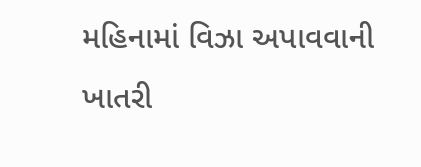મહિનામાં વિઝા અપાવવાની ખાતરી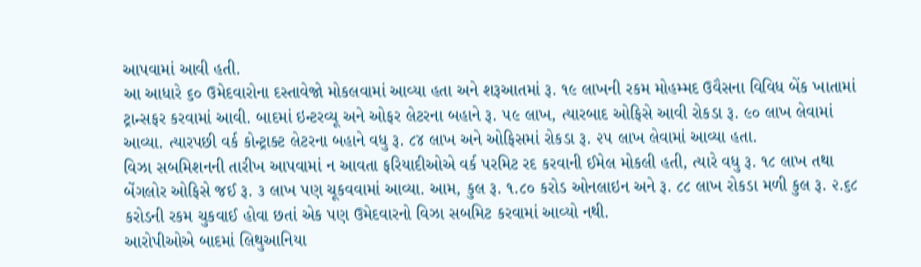આપવામાં આવી હતી.
આ આધારે ૬૦ ઉમેદવારોના દસ્તાવેજો મોકલવામાં આવ્યા હતા અને શરૂઆતમાં રૂ. ૧૯ લાખની રકમ મોહમ્મદ ઉવૈસના વિવિધ બેંક ખાતામાં ટ્રાન્સફર કરવામાં આવી. બાદમાં ઇન્ટરવ્યૂ અને ઓફર લેટરના બહાને રૂ. ૫૯ લાખ, ત્યારબાદ ઓફિસે આવી રોકડા રૂ. ૯૦ લાખ લેવામાં આવ્યા. ત્યારપછી વર્ક કોન્ટ્રાક્ટ લેટરના બહાને વધુ રૂ. ૮૪ લાખ અને ઓફિસમાં રોકડા રૂ. ૨૫ લાખ લેવામાં આવ્યા હતા.
વિઝા સબમિશનની તારીખ આપવામાં ન આવતા ફરિયાદીઓએ વર્ક પરમિટ રદ કરવાની ઈમેલ મોકલી હતી, ત્યારે વધુ રૂ. ૧૮ લાખ તથા બેંગલોર ઓફિસે જઈ રૂ. ૩ લાખ પણ ચૂકવવામાં આવ્યા. આમ, કુલ રૂ. ૧.૮૦ કરોડ ઓનલાઇન અને રૂ. ૮૮ લાખ રોકડા મળી કુલ રૂ. ૨.૬૮ કરોડની રકમ ચુકવાઈ હોવા છતાં એક પણ ઉમેદવારનો વિઝા સબમિટ કરવામાં આવ્યો નથી.
આરોપીઓએ બાદમાં લિથુઆનિયા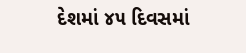દેશમાં ૪૫ દિવસમાં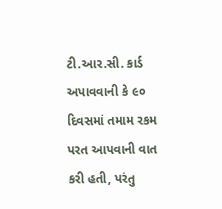ટી.આર.સી. કાર્ડ અપાવવાની કે ૯૦ દિવસમાં તમામ રકમ પરત આપવાની વાત કરી હતી, પરંતુ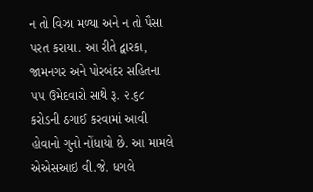ન તો વિઝા મળ્યા અને ન તો પૈસા પરત કરાયા. આ રીતે દ્વારકા, જામનગર અને પોરબંદર સહિતના ૫૫ ઉમેદવારો સાથે રૂ. ૨.૬૮ કરોડની ઠગાઈ કરવામાં આવી હોવાનો ગુનો નોંધાયો છે. આ મામલે એએસઆઇ વી.જે. ધગલે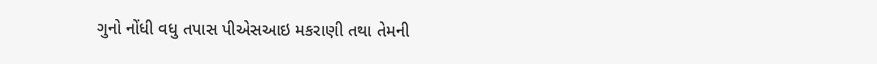ગુનો નોંધી વધુ તપાસ પીએસઆઇ મકરાણી તથા તેમની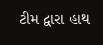ટીમ દ્વારા હાથ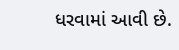ધરવામાં આવી છે.